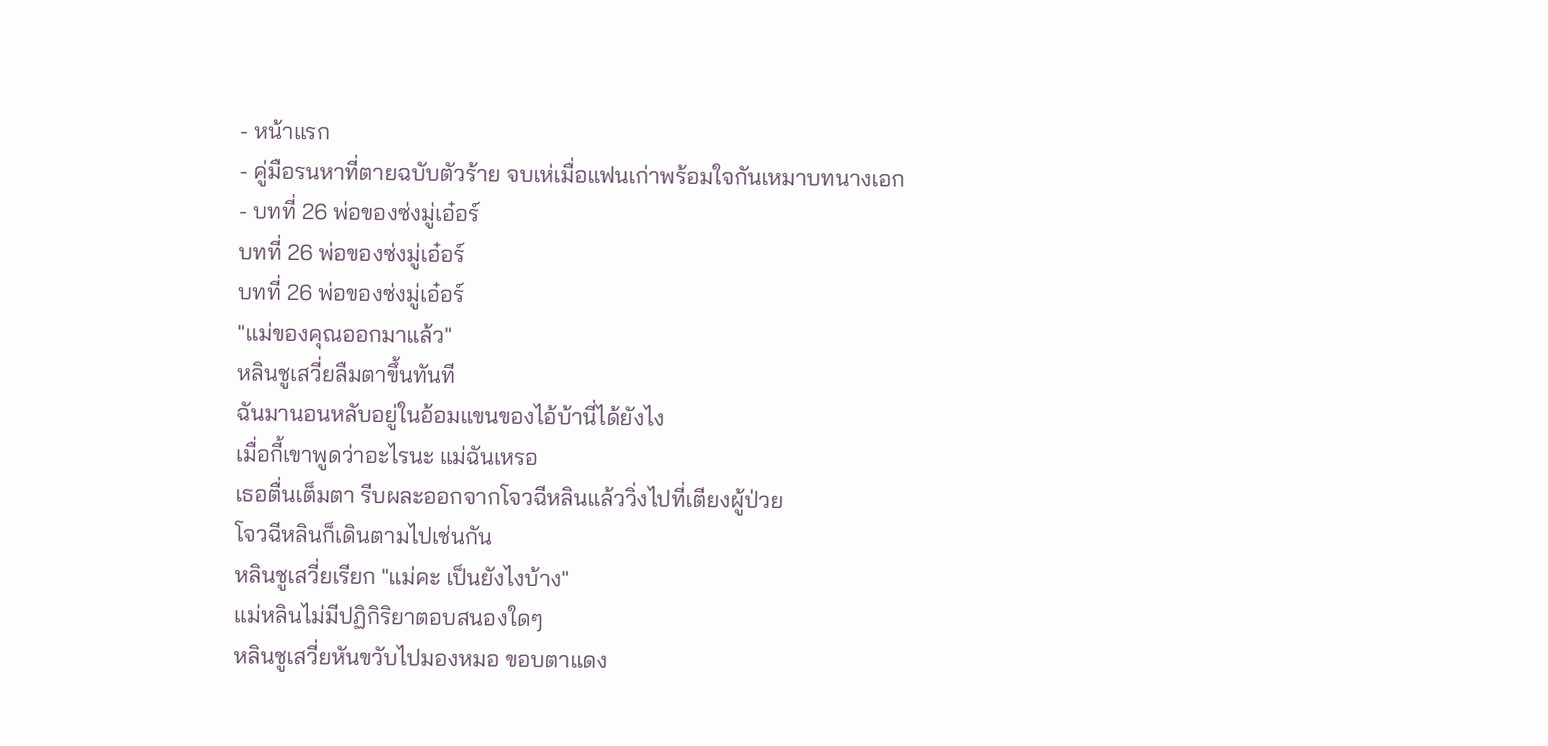- หน้าแรก
- คู่มือรนหาที่ตายฉบับตัวร้าย จบเห่เมื่อแฟนเก่าพร้อมใจกันเหมาบทนางเอก
- บทที่ 26 พ่อของซ่งมู่เอ๋อร์
บทที่ 26 พ่อของซ่งมู่เอ๋อร์
บทที่ 26 พ่อของซ่งมู่เอ๋อร์
"แม่ของคุณออกมาแล้ว"
หลินชูเสวี่ยลืมตาขึ้นทันที
ฉันมานอนหลับอยู่ในอ้อมแขนของไอ้บ้านี่ได้ยังไง
เมื่อกี้เขาพูดว่าอะไรนะ แม่ฉันเหรอ
เธอตื่นเต็มตา รีบผละออกจากโจวฉีหลินแล้ววิ่งไปที่เตียงผู้ป่วย
โจวฉีหลินก็เดินตามไปเช่นกัน
หลินชูเสวี่ยเรียก "แม่คะ เป็นยังไงบ้าง"
แม่หลินไม่มีปฏิกิริยาตอบสนองใดๆ
หลินชูเสวี่ยหันขวับไปมองหมอ ขอบตาแดง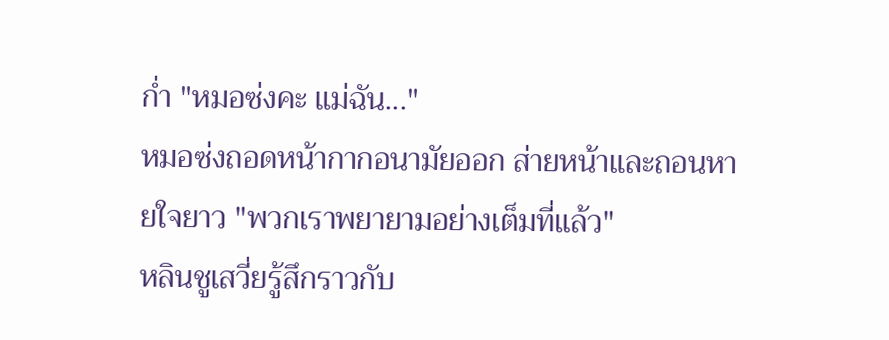ก่ำ "หมอซ่งคะ แม่ฉัน..."
หมอซ่งถอดหน้ากากอนามัยออก ส่ายหน้าและถอนหายใจยาว "พวกเราพยายามอย่างเต็มที่แล้ว"
หลินชูเสวี่ยรู้สึกราวกับ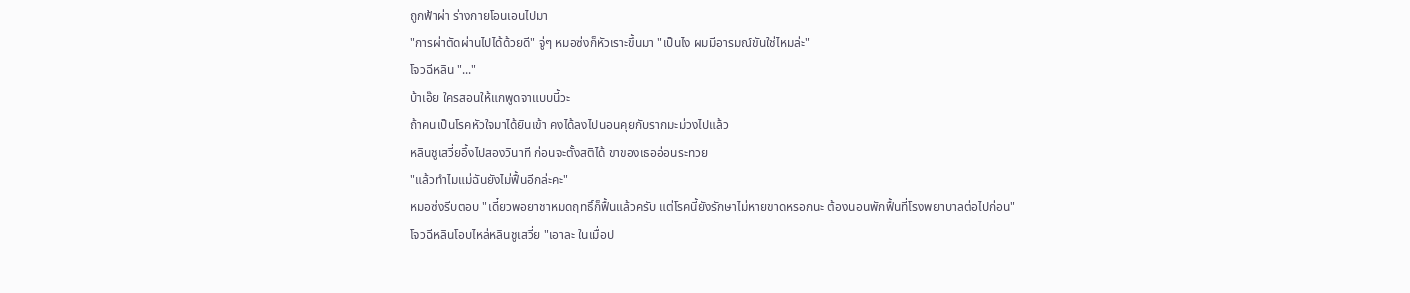ถูกฟ้าผ่า ร่างกายโอนเอนไปมา
"การผ่าตัดผ่านไปได้ด้วยดี" จู่ๆ หมอซ่งก็หัวเราะขึ้นมา "เป็นไง ผมมีอารมณ์ขันใช่ไหมล่ะ"
โจวฉีหลิน "..."
บ้าเอ๊ย ใครสอนให้แกพูดจาแบบนี้วะ
ถ้าคนเป็นโรคหัวใจมาได้ยินเข้า คงได้ลงไปนอนคุยกับรากมะม่วงไปแล้ว
หลินชูเสวี่ยอึ้งไปสองวินาที ก่อนจะตั้งสติได้ ขาของเธออ่อนระทวย
"แล้วทำไมแม่ฉันยังไม่ฟื้นอีกล่ะคะ"
หมอซ่งรีบตอบ "เดี๋ยวพอยาชาหมดฤทธิ์ก็ฟื้นแล้วครับ แต่โรคนี้ยังรักษาไม่หายขาดหรอกนะ ต้องนอนพักฟื้นที่โรงพยาบาลต่อไปก่อน"
โจวฉีหลินโอบไหล่หลินชูเสวี่ย "เอาละ ในเมื่อป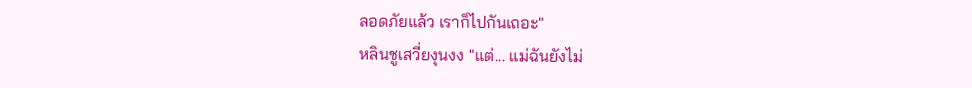ลอดภัยแล้ว เราก็ไปกันเถอะ"
หลินชูเสวี่ยงุนงง "แต่... แม่ฉันยังไม่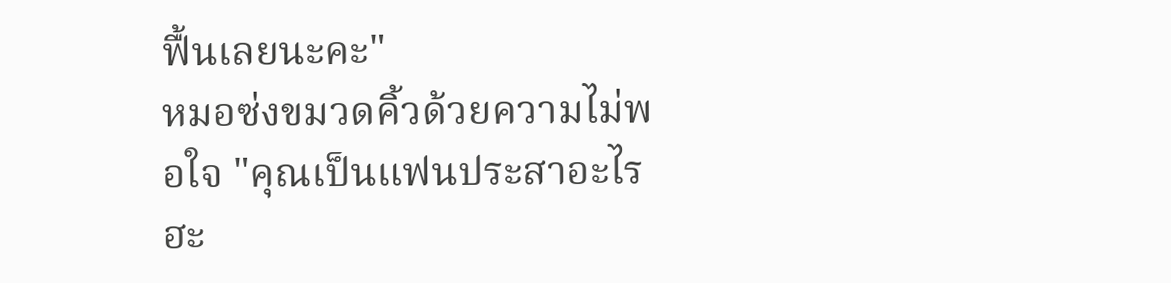ฟื้นเลยนะคะ"
หมอซ่งขมวดคิ้วด้วยความไม่พอใจ "คุณเป็นแฟนประสาอะไรฮะ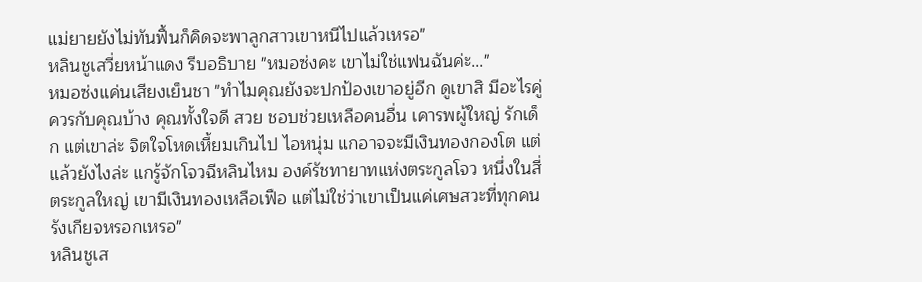แม่ยายยังไม่ทันฟื้นก็คิดจะพาลูกสาวเขาหนีไปแล้วเหรอ"
หลินชูเสวี่ยหน้าแดง รีบอธิบาย "หมอซ่งคะ เขาไม่ใช่แฟนฉันค่ะ..."
หมอซ่งแค่นเสียงเย็นชา "ทำไมคุณยังจะปกป้องเขาอยู่อีก ดูเขาสิ มีอะไรคู่ควรกับคุณบ้าง คุณทั้งใจดี สวย ชอบช่วยเหลือคนอื่น เคารพผู้ใหญ่ รักเด็ก แต่เขาล่ะ จิตใจโหดเหี้ยมเกินไป ไอหนุ่ม แกอาจจะมีเงินทองกองโต แต่แล้วยังไงล่ะ แกรู้จักโจวฉีหลินไหม องค์รัชทายาทแห่งตระกูลโจว หนึ่งในสี่ตระกูลใหญ่ เขามีเงินทองเหลือเฟือ แต่ไม่ใช่ว่าเขาเป็นแค่เศษสวะที่ทุกคนรังเกียจหรอกเหรอ"
หลินชูเส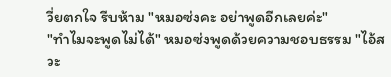วี่ยตกใจ รีบห้าม "หมอซ่งคะ อย่าพูดอีกเลยค่ะ"
"ทำไมจะพูดไม่ได้" หมอซ่งพูดด้วยความชอบธรรม "ไอ้สวะ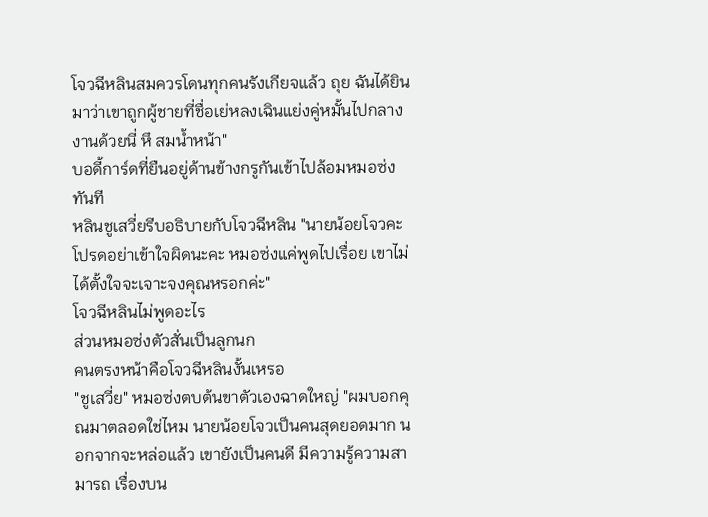โจวฉีหลินสมควรโดนทุกคนรังเกียจแล้ว ถุย ฉันได้ยินมาว่าเขาถูกผู้ชายที่ชื่อเย่หลงเฉินแย่งคู่หมั้นไปกลางงานด้วยนี่ หึ สมน้ำหน้า"
บอดี้การ์ดที่ยืนอยู่ด้านข้างกรูกันเข้าไปล้อมหมอซ่งทันที
หลินชูเสวี่ยรีบอธิบายกับโจวฉีหลิน "นายน้อยโจวคะ โปรดอย่าเข้าใจผิดนะคะ หมอซ่งแค่พูดไปเรื่อย เขาไม่ได้ตั้งใจจะเจาะจงคุณหรอกค่ะ"
โจวฉีหลินไม่พูดอะไร
ส่วนหมอซ่งตัวสั่นเป็นลูกนก
คนตรงหน้าคือโจวฉีหลินงั้นเหรอ
"ชูเสวี่ย" หมอซ่งตบต้นขาตัวเองฉาดใหญ่ "ผมบอกคุณมาตลอดใช่ไหม นายน้อยโจวเป็นคนสุดยอดมาก นอกจากจะหล่อแล้ว เขายังเป็นคนดี มีความรู้ความสามารถ เรื่องบน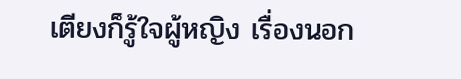เตียงก็รู้ใจผู้หญิง เรื่องนอก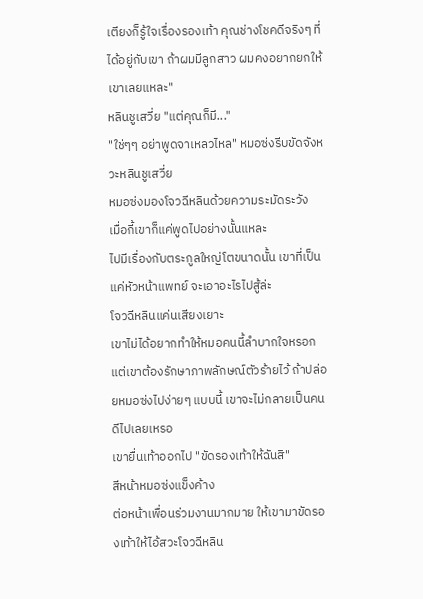เตียงก็รู้ใจเรื่องรองเท้า คุณช่างโชคดีจริงๆ ที่ได้อยู่กับเขา ถ้าผมมีลูกสาว ผมคงอยากยกให้เขาเลยแหละ"
หลินชูเสวี่ย "แต่คุณก็มี..."
"ใช่ๆๆ อย่าพูดจาเหลวไหล" หมอซ่งรีบขัดจังหวะหลินชูเสวี่ย
หมอซ่งมองโจวฉีหลินด้วยความระมัดระวัง
เมื่อกี้เขาก็แค่พูดไปอย่างนั้นแหละ
ไปมีเรื่องกับตระกูลใหญ่โตขนาดนั้น เขาที่เป็นแค่หัวหน้าแพทย์ จะเอาอะไรไปสู้ล่ะ
โจวฉีหลินแค่นเสียงเยาะ
เขาไม่ได้อยากทำให้หมอคนนี้ลำบากใจหรอก แต่เขาต้องรักษาภาพลักษณ์ตัวร้ายไว้ ถ้าปล่อยหมอซ่งไปง่ายๆ แบบนี้ เขาจะไม่กลายเป็นคนดีไปเลยเหรอ
เขายื่นเท้าออกไป "ขัดรองเท้าให้ฉันสิ"
สีหน้าหมอซ่งแข็งค้าง
ต่อหน้าเพื่อนร่วมงานมากมาย ให้เขามาขัดรองเท้าให้ไอ้สวะโจวฉีหลิน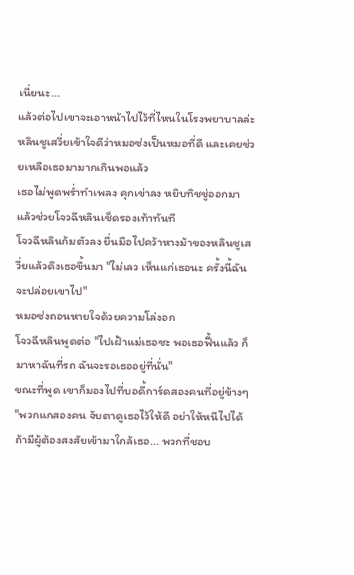เนี่ยนะ...
แล้วต่อไปเขาจะเอาหน้าไปไว้ที่ไหนในโรงพยาบาลล่ะ
หลินชูเสวี่ยเข้าใจดีว่าหมอซ่งเป็นหมอที่ดี และเคยช่วยเหลือเธอมามากเกินพอแล้ว
เธอไม่พูดพร่ำทำเพลง คุกเข่าลง หยิบทิชชู่ออกมา แล้วช่วยโจวฉีหลินเช็ดรองเท้าทันที
โจวฉีหลินก้มตัวลง ยื่นมือไปคว้าหางม้าของหลินชูเสวี่ยแล้วดึงเธอขึ้นมา "ไม่เลว เห็นแก่เธอนะ ครั้งนี้ฉันจะปล่อยเขาไป"
หมอซ่งถอนหายใจด้วยความโล่งอก
โจวฉีหลินพูดต่อ "ไปเฝ้าแม่เธอซะ พอเธอฟื้นแล้ว ก็มาหาฉันที่รถ ฉันจะรอเธออยู่ที่นั่น"
ขณะที่พูด เขาก็มองไปที่บอดี้การ์ดสองคนที่อยู่ข้างๆ "พวกแกสองคน จับตาดูเธอไว้ให้ดี อย่าให้หนีไปได้ ถ้ามีผู้ต้องสงสัยเข้ามาใกล้เธอ... พวกที่ชอบ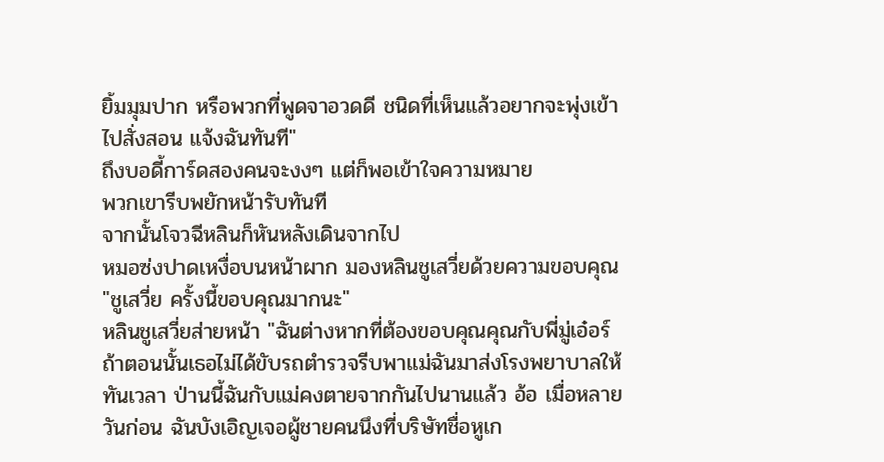ยิ้มมุมปาก หรือพวกที่พูดจาอวดดี ชนิดที่เห็นแล้วอยากจะพุ่งเข้าไปสั่งสอน แจ้งฉันทันที"
ถึงบอดี้การ์ดสองคนจะงงๆ แต่ก็พอเข้าใจความหมาย
พวกเขารีบพยักหน้ารับทันที
จากนั้นโจวฉีหลินก็หันหลังเดินจากไป
หมอซ่งปาดเหงื่อบนหน้าผาก มองหลินชูเสวี่ยด้วยความขอบคุณ "ชูเสวี่ย ครั้งนี้ขอบคุณมากนะ"
หลินชูเสวี่ยส่ายหน้า "ฉันต่างหากที่ต้องขอบคุณคุณกับพี่มู่เอ๋อร์ ถ้าตอนนั้นเธอไม่ได้ขับรถตำรวจรีบพาแม่ฉันมาส่งโรงพยาบาลให้ทันเวลา ป่านนี้ฉันกับแม่คงตายจากกันไปนานแล้ว อ้อ เมื่อหลายวันก่อน ฉันบังเอิญเจอผู้ชายคนนึงที่บริษัทชื่อหูเก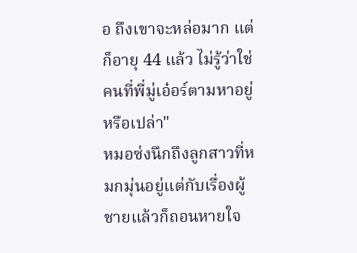อ ถึงเขาจะหล่อมาก แต่ก็อายุ 44 แล้ว ไม่รู้ว่าใช่คนที่พี่มู่เอ๋อร์ตามหาอยู่หรือเปล่า"
หมอซ่งนึกถึงลูกสาวที่หมกมุ่นอยู่แต่กับเรื่องผู้ชายแล้วก็ถอนหายใจ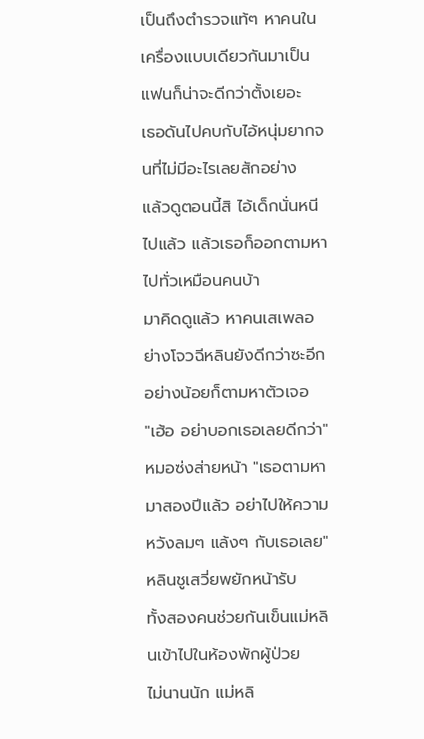เป็นถึงตำรวจแท้ๆ หาคนในเครื่องแบบเดียวกันมาเป็นแฟนก็น่าจะดีกว่าตั้งเยอะ
เธอดันไปคบกับไอ้หนุ่มยากจนที่ไม่มีอะไรเลยสักอย่าง
แล้วดูตอนนี้สิ ไอ้เด็กนั่นหนีไปแล้ว แล้วเธอก็ออกตามหาไปทั่วเหมือนคนบ้า
มาคิดดูแล้ว หาคนเสเพลอย่างโจวฉีหลินยังดีกว่าซะอีก อย่างน้อยก็ตามหาตัวเจอ
"เฮ้อ อย่าบอกเธอเลยดีกว่า" หมอซ่งส่ายหน้า "เธอตามหามาสองปีแล้ว อย่าไปให้ความหวังลมๆ แล้งๆ กับเธอเลย"
หลินชูเสวี่ยพยักหน้ารับ
ทั้งสองคนช่วยกันเข็นแม่หลินเข้าไปในห้องพักผู้ป่วย
ไม่นานนัก แม่หลิ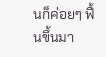นก็ค่อยๆ ฟื้นขึ้นมา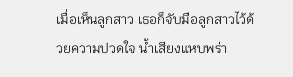เมื่อเห็นลูกสาว เธอก็จับมือลูกสาวไว้ด้วยความปวดใจ น้ำเสียงแหบพร่า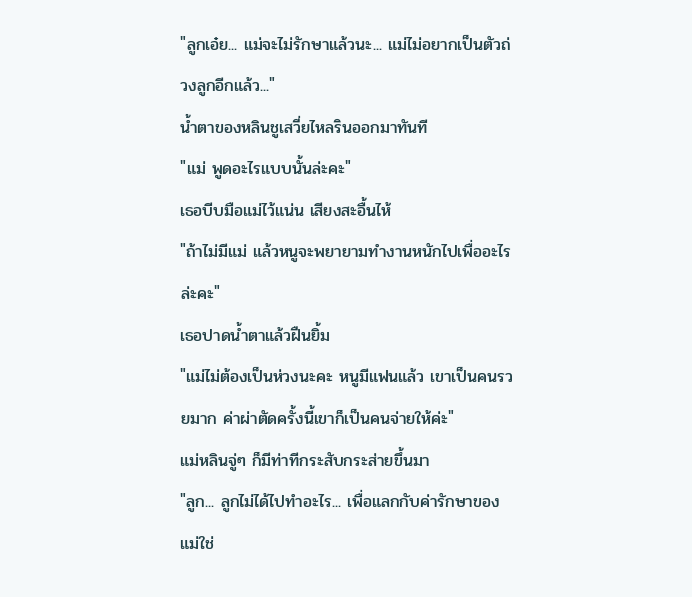"ลูกเอ๋ย... แม่จะไม่รักษาแล้วนะ... แม่ไม่อยากเป็นตัวถ่วงลูกอีกแล้ว..."
น้ำตาของหลินชูเสวี่ยไหลรินออกมาทันที
"แม่ พูดอะไรแบบนั้นล่ะคะ"
เธอบีบมือแม่ไว้แน่น เสียงสะอื้นไห้
"ถ้าไม่มีแม่ แล้วหนูจะพยายามทำงานหนักไปเพื่ออะไรล่ะคะ"
เธอปาดน้ำตาแล้วฝืนยิ้ม
"แม่ไม่ต้องเป็นห่วงนะคะ หนูมีแฟนแล้ว เขาเป็นคนรวยมาก ค่าผ่าตัดครั้งนี้เขาก็เป็นคนจ่ายให้ค่ะ"
แม่หลินจู่ๆ ก็มีท่าทีกระสับกระส่ายขึ้นมา
"ลูก... ลูกไม่ได้ไปทำอะไร... เพื่อแลกกับค่ารักษาของแม่ใช่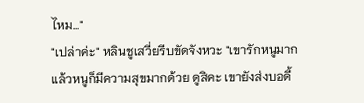ไหม..."
"เปล่าค่ะ" หลินชูเสวี่ยรีบขัดจังหวะ "เขารักหนูมาก แล้วหนูก็มีความสุขมากด้วย ดูสิคะ เขายังส่งบอดี้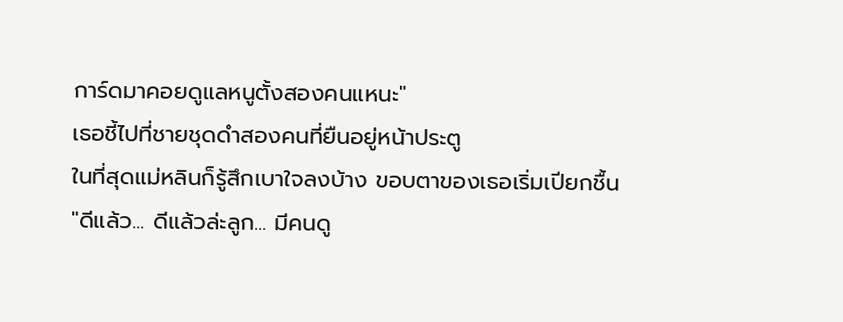การ์ดมาคอยดูแลหนูตั้งสองคนแหนะ"
เธอชี้ไปที่ชายชุดดำสองคนที่ยืนอยู่หน้าประตู
ในที่สุดแม่หลินก็รู้สึกเบาใจลงบ้าง ขอบตาของเธอเริ่มเปียกชื้น
"ดีแล้ว... ดีแล้วล่ะลูก... มีคนดู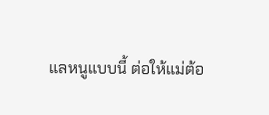แลหนูแบบนี้ ต่อให้แม่ต้อ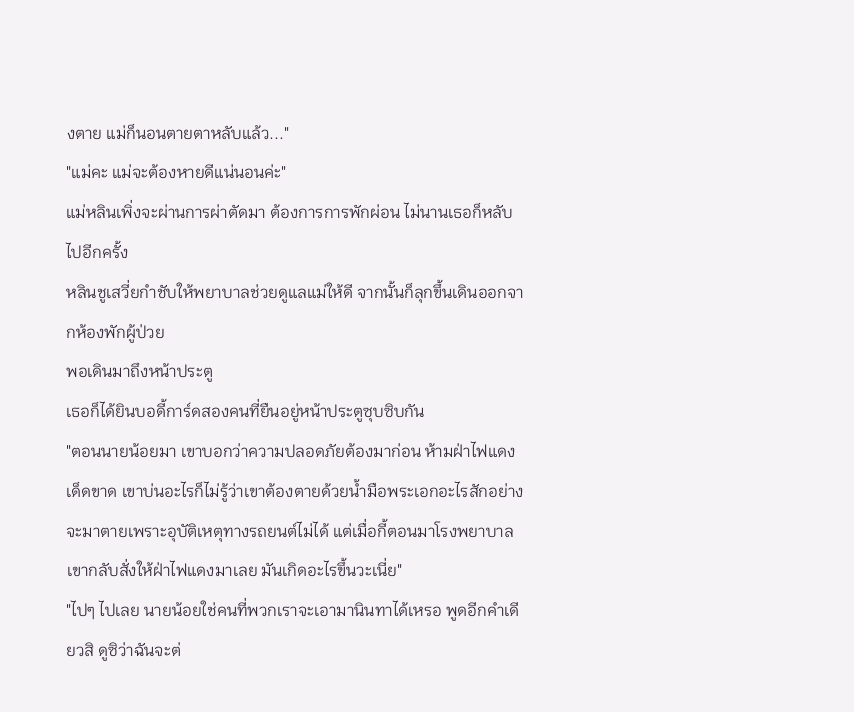งตาย แม่ก็นอนตายตาหลับแล้ว..."
"แม่คะ แม่จะต้องหายดีแน่นอนค่ะ"
แม่หลินเพิ่งจะผ่านการผ่าตัดมา ต้องการการพักผ่อน ไม่นานเธอก็หลับไปอีกครั้ง
หลินชูเสวี่ยกำชับให้พยาบาลช่วยดูแลแม่ให้ดี จากนั้นก็ลุกขึ้นเดินออกจากห้องพักผู้ป่วย
พอเดินมาถึงหน้าประตู
เธอก็ได้ยินบอดี้การ์ดสองคนที่ยืนอยู่หน้าประตูซุบซิบกัน
"ตอนนายน้อยมา เขาบอกว่าความปลอดภัยต้องมาก่อน ห้ามฝ่าไฟแดงเด็ดขาด เขาบ่นอะไรก็ไม่รู้ว่าเขาต้องตายด้วยน้ำมือพระเอกอะไรสักอย่าง จะมาตายเพราะอุบัติเหตุทางรถยนต์ไม่ได้ แต่เมื่อกี้ตอนมาโรงพยาบาล เขากลับสั่งให้ฝ่าไฟแดงมาเลย มันเกิดอะไรขึ้นวะเนี่ย"
"ไปๆ ไปเลย นายน้อยใช่คนที่พวกเราจะเอามานินทาได้เหรอ พูดอีกคำเดียวสิ ดูซิว่าฉันจะต่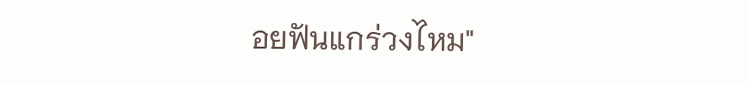อยฟันแกร่วงไหม"